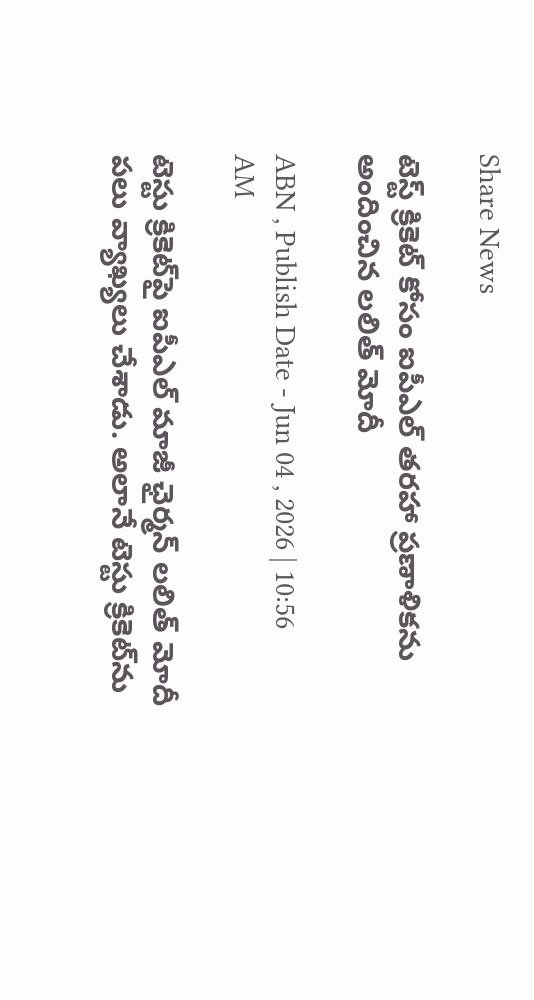Share News

టెస్ట్ క్రికెట్‌ కోసం ఐపీఎల్ తరహా ప్రణాళికను అందించిన లలిత్ మోదీ

ABN , Publish Date - Jun 04 , 2026 | 10:56 AM

టెస్టు క్రికెట్‌పై ఐపీఎల్ మాజీ ఛైర్మన్ లలిత్ మోదీ పలు వ్యాఖ్యలు చేశాడు. అలానే టెస్టు క్రికెట్‌ను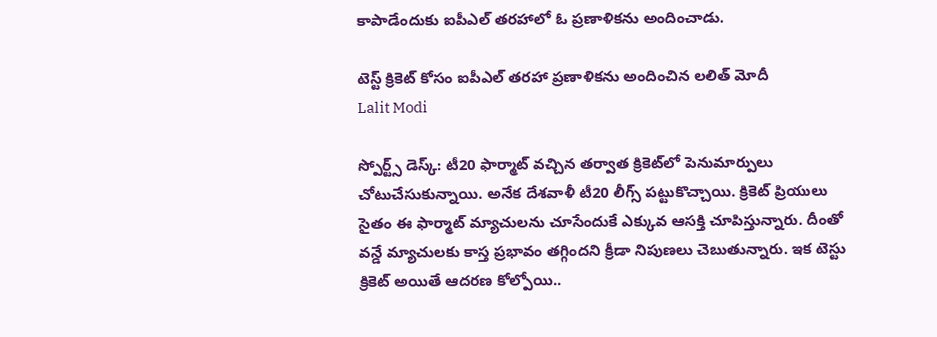కాపాడేందుకు ఐపీఎల్ తరహాలో ఓ ప్రణాళికను అందించాడు.

టెస్ట్ క్రికెట్‌ కోసం ఐపీఎల్ తరహా ప్రణాళికను అందించిన లలిత్ మోదీ
Lalit Modi

స్పోర్ట్స్ డెస్క్: టీ20 ఫార్మాట్ వచ్చిన తర్వాత క్రికెట్‌లో పెనుమార్పులు చోటుచేసుకున్నాయి. అనేక దేశవాళీ టీ20 లీగ్స్ పట్టుకొచ్చాయి. క్రికెట్ ప్రియులు సైతం ఈ ఫార్మాట్ మ్యాచులను చూసేందుకే ఎక్కువ ఆసక్తి చూపిస్తున్నారు. దీంతో వన్డే మ్యాచులకు కాస్త ప్రభావం తగ్గిందని క్రీడా నిపుణలు చెబుతున్నారు. ఇక టెస్టు క్రికెట్ అయితే ఆదరణ కోల్పోయి..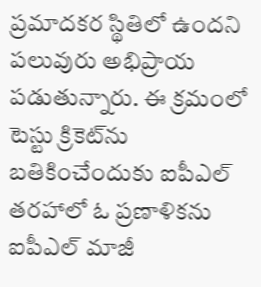ప్రమాదకర స్థితిలో ఉందని పలువురు అభిప్రాయ పడుతున్నారు. ఈ క్రమంలో టెస్టు క్రికెట్‌ను బతికించేందుకు ఐపీఎల్ తరహాలో ఓ ప్రణాళికను ఐపీఎల్ మాజీ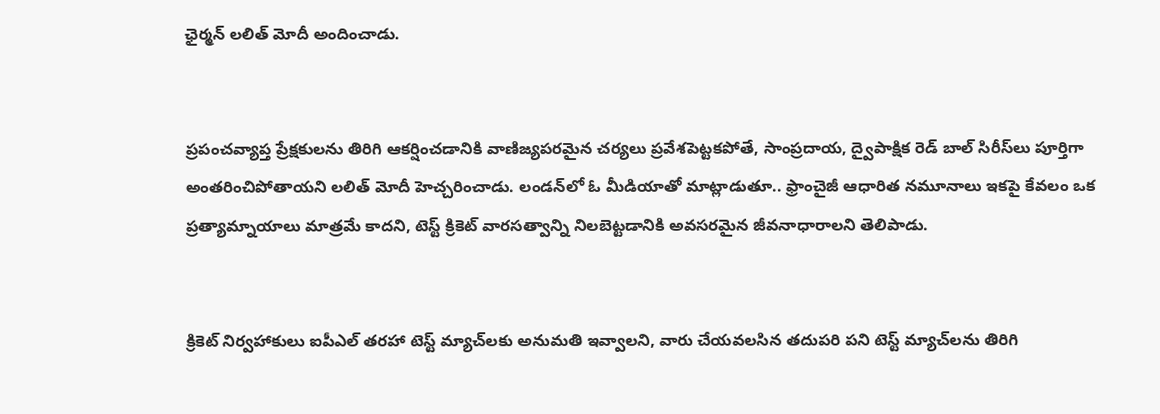ఛైర్మన్ లలిత్ మోదీ అందించాడు.


ప్రపంచవ్యాప్త ప్రేక్షకులను తిరిగి ఆకర్షించడానికి వాణిజ్యపరమైన చర్యలు ప్రవేశపెట్టకపోతే, సాంప్రదాయ, ద్వైపాక్షిక రెడ్ బాల్ సిరీస్‌లు పూర్తిగా అంతరించిపోతాయని లలిత్ మోదీ హెచ్చరించాడు. లండన్‌లో ఓ మీడియాతో మాట్లాడుతూ.. ఫ్రాంచైజీ ఆధారిత నమూనాలు ఇకపై కేవలం ఒక ప్రత్యామ్నాయాలు మాత్రమే కాదని, టెస్ట్ క్రికెట్ వారసత్వాన్ని నిలబెట్టడానికి అవసరమైన జీవనాధారాలని తెలిపాడు.


క్రికెట్ నిర్వహాకులు ఐపీఎల్ తరహా టెస్ట్ మ్యాచ్‌లకు అనుమతి ఇవ్వాలని, వారు చేయవలసిన తదుపరి పని టెస్ట్ మ్యాచ్‌లను తిరిగి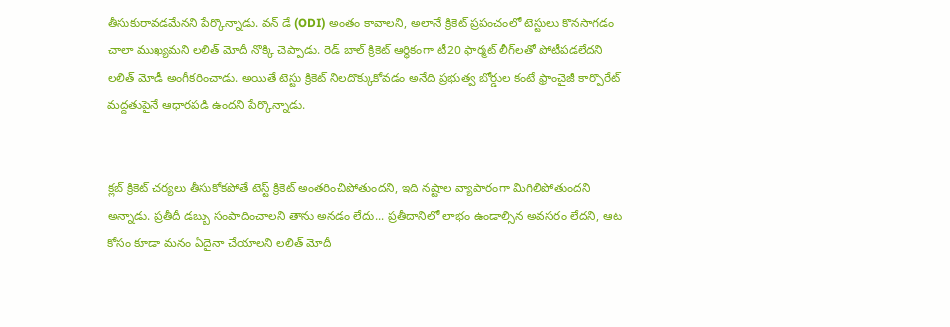తీసుకురావడమేనని పేర్కొన్నాడు. వన్ డే (ODI) అంతం కావాలని, అలానే క్రికెట్ ప్రపంచంలో టెస్టులు కొనసాగడం చాలా ముఖ్యమని లలిత్ మోదీ నొక్కి చెప్పాడు. రెడ్ బాల్ క్రికెట్ ఆర్థికంగా టీ20 ఫార్మట్ లీగ్‌లతో పోటీపడలేదని లలిత్ మోడీ అంగీకరించాడు. అయితే టెస్టు క్రికెట్ నిలదొక్కుకోవడం అనేది ప్రభుత్వ బోర్డుల కంటే ఫ్రాంచైజీ కార్పొరేట్ మద్దతుపైనే ఆధారపడి ఉందని పేర్కొన్నాడు.


క్లబ్ క్రికెట్ చర్యలు తీసుకోకపోతే టెస్ట్ క్రికెట్ అంతరించిపోతుందని, ఇది నష్టాల వ్యాపారంగా మిగిలిపోతుందని అన్నాడు. ప్రతీదీ డబ్బు సంపాదించాలని తాను అనడం లేదు... ప్రతీదానిలో లాభం ఉండాల్సిన అవసరం లేదని, ఆట కోసం కూడా మనం ఏదైనా చేయాలని లలిత్ మోదీ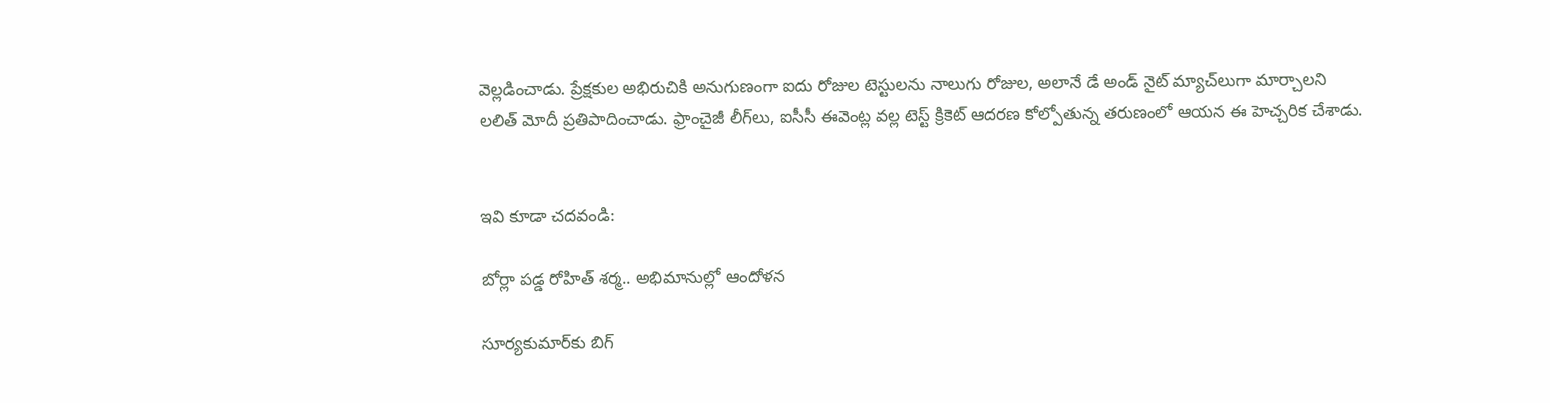వెల్లడించాడు. ప్రేక్షకుల అభిరుచికి అనుగుణంగా ఐదు రోజుల టెస్టులను నాలుగు రోజుల, అలానే డే అండ్ నైట్ మ్యాచ్‌లుగా మార్చాలని లలిత్ మోదీ ప్రతిపాదించాడు. ఫ్రాంచైజీ లీగ్‌లు, ఐసీసీ ఈవెంట్ల వల్ల టెస్ట్ క్రికెట్ ఆదరణ కోల్పోతున్న తరుణంలో ఆయన ఈ హెచ్చరిక చేశాడు.


ఇవి కూడా చదవండి:

బోర్లా పడ్డ రోహిత్ శర్మ.. అభిమానుల్లో ఆందోళన

సూర్యకుమార్‌కు బిగ్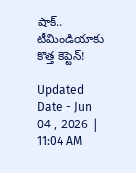షాక్‌.. టీమిండియాకు కొత్త కెప్టెన్‌!

Updated Date - Jun 04 , 2026 | 11:04 AM